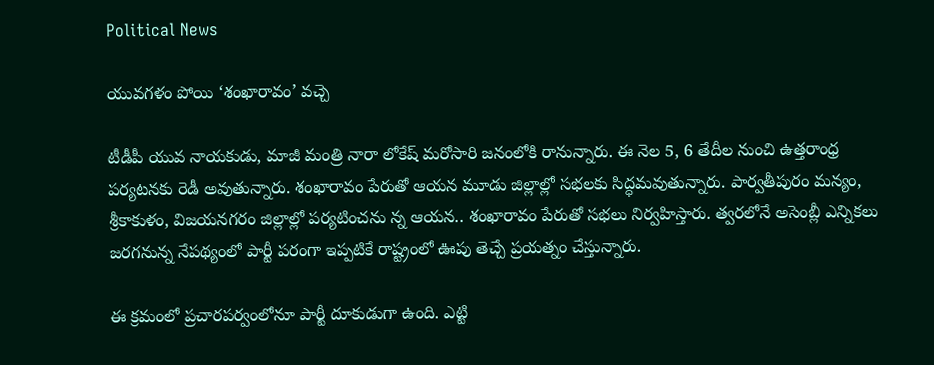Political News

యువ‌గ‌ళం పోయి ‘శంఖారావం’ వచ్చె

టీడీపీ యువ నాయ‌కుడు, మాజీ మంత్రి నారా లోకేష్ మ‌రోసారి జ‌నంలోకి రానున్నారు. ఈ నెల 5, 6 తేదీల నుంచి ఉత్త‌రాంధ్ర ప‌ర్య‌ట‌న‌కు రెడీ అవుతున్నారు. శంఖారావం పేరుతో ఆయ‌న మూడు జిల్లాల్లో స‌భ‌ల‌కు సిద్ధ‌మ‌వుతున్నారు. పార్వ‌తీపురం మ‌న్యం, శ్రీకాకుళం, విజ‌య‌న‌గ‌రం జిల్లాల్లో ప‌ర్య‌టించ‌ను న్న ఆయ‌న‌.. శంఖారావం పేరుతో స‌భ‌లు నిర్వ‌హిస్తారు. త్వ‌ర‌లోనే అసెంబ్లీ ఎన్నిక‌లు జ‌ర‌గ‌నున్న నేప‌థ్యంలో పార్టీ ప‌రంగా ఇప్ప‌టికే రాష్ట్రంలో ఊపు తెచ్చే ప్ర‌య‌త్నం చేస్తున్నారు.

ఈ క్ర‌మంలో ప్ర‌చార‌ప‌ర్వంలోనూ పార్టీ దూకుడుగా ఉంది. ఎట్టి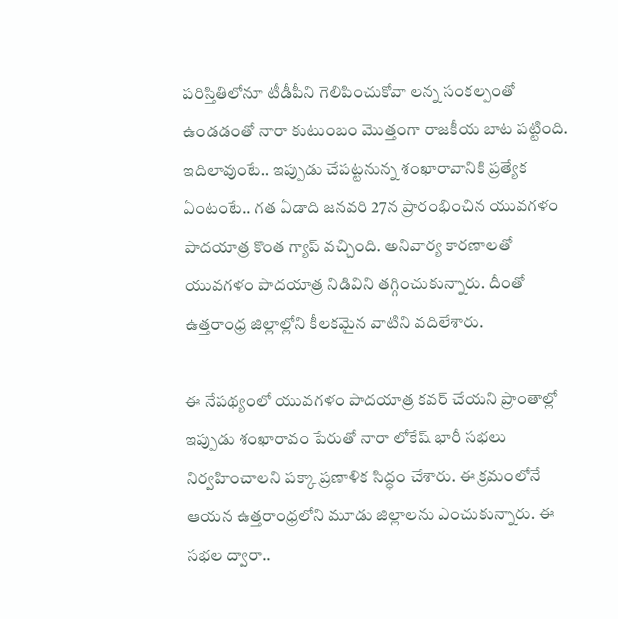ప‌రిస్తితిలోనూ టీడీపీని గెలిపించుకోవా ల‌న్న సంక‌ల్పంతో ఉండ‌డంతో నారా కుటుంబం మొత్తంగా రాజ‌కీయ బాట ప‌ట్టింది. ఇదిలావుంటే.. ఇప్పుడు చేప‌ట్ట‌నున్న శంఖారావానికి ప్ర‌త్యేక ఏంటంటే.. గ‌త ఏడాది జ‌న‌వ‌రి 27న ప్రారంభించిన యువ‌గ‌ళం పాద‌యాత్ర కొంత గ్యాప్ వ‌చ్చింది. అనివార్య కార‌ణాల‌తో యువ‌గ‌ళం పాద‌యాత్ర నిడివిని త‌గ్గించుకున్నారు. దీంతో ఉత్త‌రాంధ్ర జిల్లాల్లోని కీల‌క‌మైన వాటిని వ‌దిలేశారు.

ఈ నేప‌థ్యంలో యువ‌గ‌ళం పాద‌యాత్ర క‌వ‌ర్ చేయ‌ని ప్రాంతాల్లో ఇప్పుడు శంఖారావం పేరుతో నారా లోకేష్ భారీ స‌భ‌లు నిర్వ‌హించాల‌ని ప‌క్కా ప్ర‌ణాళిక సిద్ధం చేశారు. ఈ క్ర‌మంలోనే ఆయ‌న ఉత్త‌రాంధ్ర‌లోని మూడు జిల్లాల‌ను ఎంచుకున్నారు. ఈ స‌భ‌ల ద్వారా..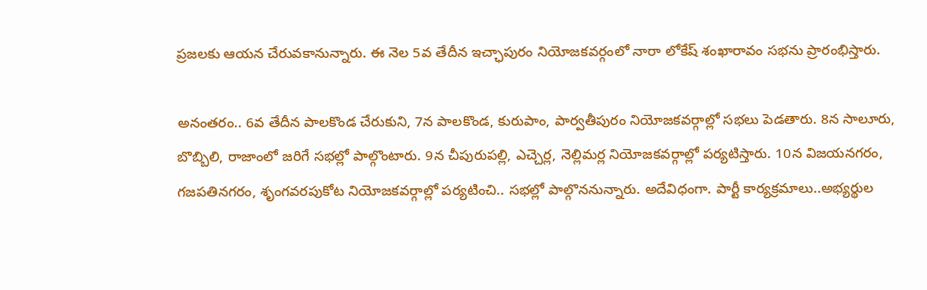ప్ర‌జ‌ల‌కు ఆయ‌న చేరువకానున్నారు. ఈ నెల 5వ తేదీన ఇచ్ఛాపురం నియోజకవర్గంలో నారా లోకేష్‌ శంఖారావం స‌భ‌ను ప్రారంభిస్తారు.

అనంత‌రం.. 6వ తేదీన‌ పాలకొండ చేరుకుని, 7న పాలకొండ, కురుపాం, పార్వతీపురం నియోజకవర్గాల్లో స‌భ‌లు పెడ‌తారు. 8న సాలూరు, బొబ్బిలి, రాజాంలో జరిగే సభల్లో పాల్గొంటారు. 9న చీపురుపల్లి, ఎచ్చెర్ల, నెల్లిమర్ల నియోజకవర్గాల్లో పర్యటిస్తారు. 10న విజయనగరం, గజపతినగరం, శృంగవరపుకోట నియోజకవర్గాల్లో పర్యటించి.. స‌భ‌ల్లో పాల్గొన‌నున్నారు. అదేవిధంగా. పార్టీ కార్య‌క్ర‌మాలు..అభ్య‌ర్థుల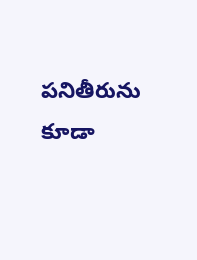ప‌నితీరును కూడా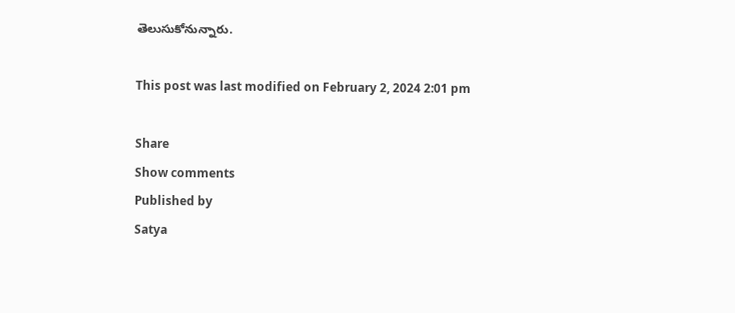తెలుసుకోనున్నారు.

This post was last modified on February 2, 2024 2:01 pm

Share
Show comments
Published by
Satya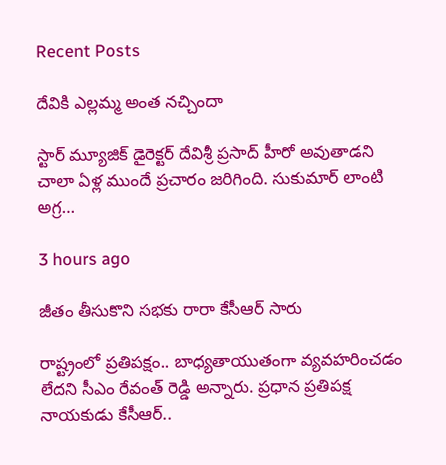Recent Posts

దేవికి ఎల్లమ్మ అంత నచ్చిందా

స్టార్ మ్యూజిక్ డైరెక్టర్ దేవిశ్రీ ప్రసాద్ హీరో అవుతాడని చాలా ఏళ్ల ముందే ప్రచారం జరిగింది. సుకుమార్ లాంటి అగ్ర…

3 hours ago

జీతం తీసుకొని సభకు రారా కేసీఆర్ సారు

రాష్ట్రంలో ప్ర‌తిప‌క్షం.. బాధ్య‌తాయుతంగా వ్య‌వ‌హ‌రించ‌డం లేద‌ని సీఎం రేవంత్ రెడ్డి అన్నారు. ప్ర‌ధాన ప్ర‌తిప‌క్ష నాయ‌కుడు కేసీఆర్‌..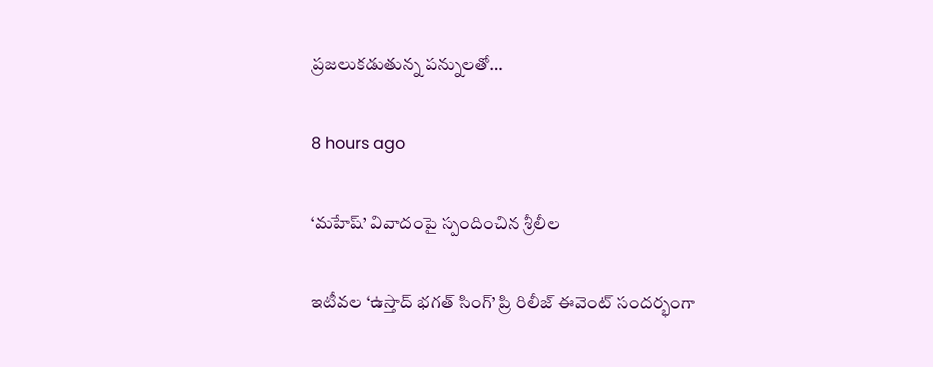ప్ర‌జ‌లుక‌డుతున్న ప‌న్నుల‌తో…

8 hours ago

‘మహేష్’ వివాదంపై స్పందించిన శ్రీలీల

ఇటీవల ‘ఉస్తాద్ భగత్ సింగ్’ ప్రి రిలీజ్ ఈవెంట్ సందర్భంగా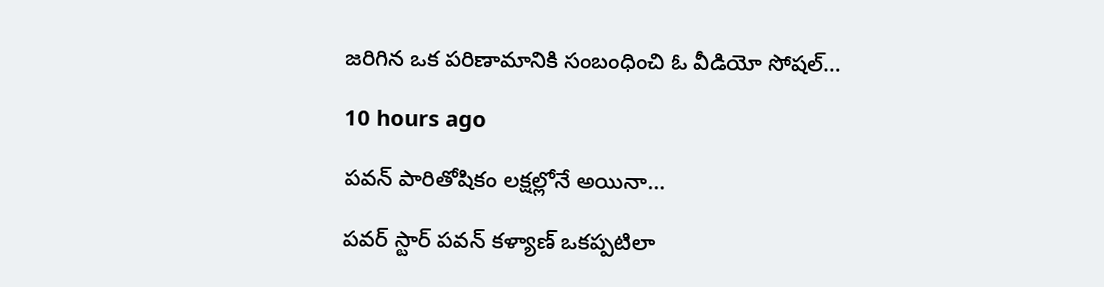జరిగిన ఒక పరిణామానికి సంబంధించి ఓ వీడియో సోషల్…

10 hours ago

పవన్ పారితోషికం లక్షల్లోనే అయినా…

పవర్ స్టార్ పవన్ కళ్యాణ్ ఒకప్పటిలా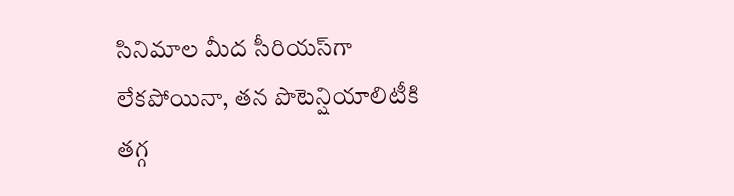సినిమాల మీద సీరియస్‌గా లేకపోయినా, తన పొటెన్షియాలిటీకి తగ్గ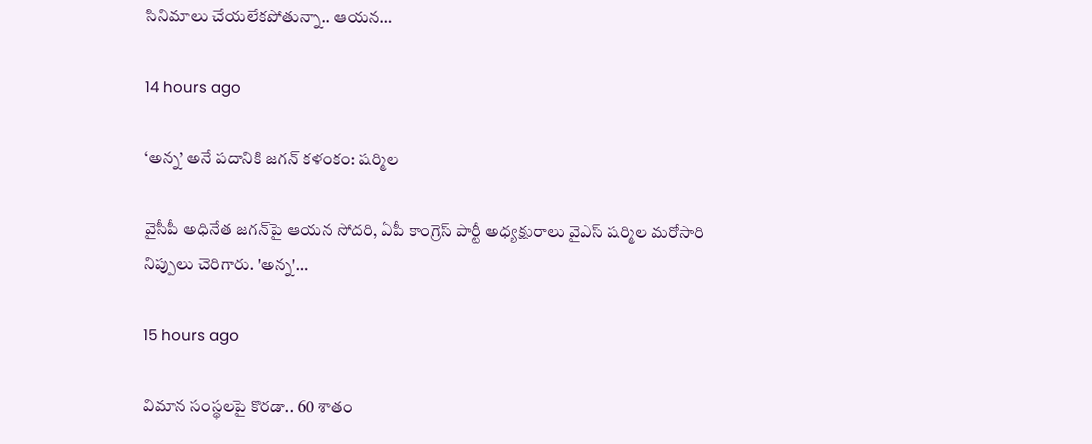సినిమాలు చేయలేకపోతున్నా.. ఆయన…

14 hours ago

‘అన్న’ అనే ప‌దానికి జ‌గ‌న్ క‌ళంకం: ష‌ర్మిల‌

వైసీపీ అధినేత జ‌గ‌న్‌పై ఆయ‌న సోద‌రి, ఏపీ కాంగ్రెస్ పార్టీ అధ్య‌క్షురాలు వైఎస్ ష‌ర్మిల మ‌రోసారి నిప్పులు చెరిగారు. 'అన్న‌'…

15 hours ago

విమాన సంస్థ‌ల‌పై కొర‌డా.. 60 శాతం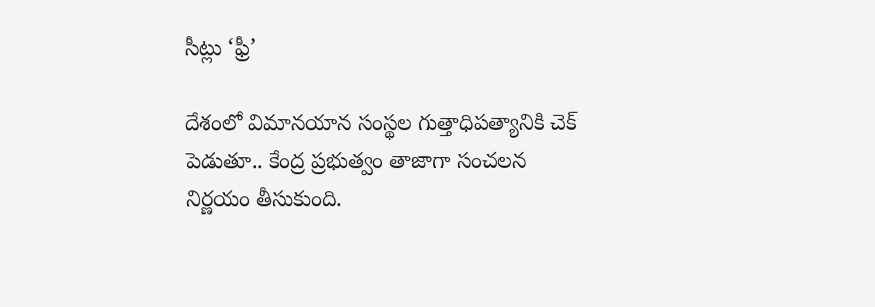సీట్లు ‘ఫ్రీ’

దేశంలో విమానయాన సంస్థ‌ల గుత్తాధిపత్యానికి చెక్ పెడుతూ.. కేంద్ర ప్ర‌భుత్వం తాజాగా సంచ‌ల‌న నిర్ణ‌యం తీసుకుంది.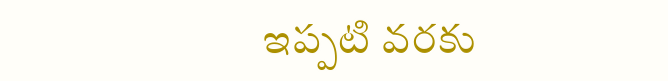ఇప్ప‌టి వ‌ర‌కు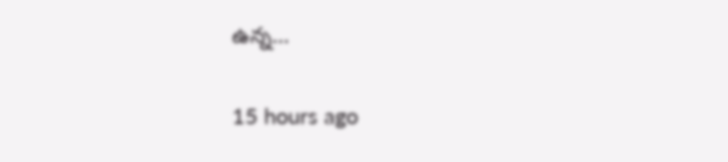ఉన్న…

15 hours ago